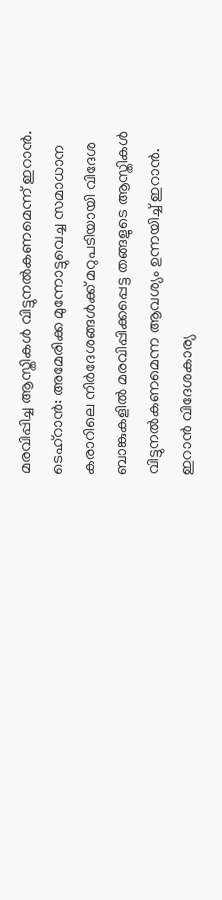മരവിപ്പിച്ച ആസ്തികൾ വിട്ടുനൽകണമെന്ന് ഇറാൻ.
ടെഹ്റാൻ: അമേരിക്ക മുന്നോട്ടുവെച്ച സമാധാന കരാറിലെ നിർദേശങ്ങൾക്ക് മറുപടിയായി വിദേശ ബാങ്കുകളിൽ മരവിപ്പിക്കപ്പെട്ട തങ്ങളുടെ ആസ്തികൾ വിട്ടുനൽകണമെന്ന ആവശ്യം ഉന്നയിച്ച് ഇറാൻ.
ഇറാൻ വിദേശകാര്യ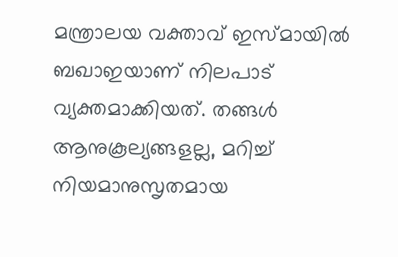മന്ത്രാലയ വക്താവ് ഇസ്മായിൽ ബഖാഇയാണ് നിലപാട് വ്യക്തമാക്കിയത്. തങ്ങൾ ആനുകൂല്യങ്ങളല്ല, മറിച്ച് നിയമാനുസൃതമായ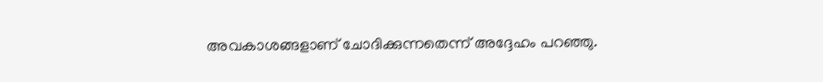അവകാശങ്ങളാണ് ചോദിക്കുന്നതെന്ന് അദ്ദേഹം പറഞ്ഞു.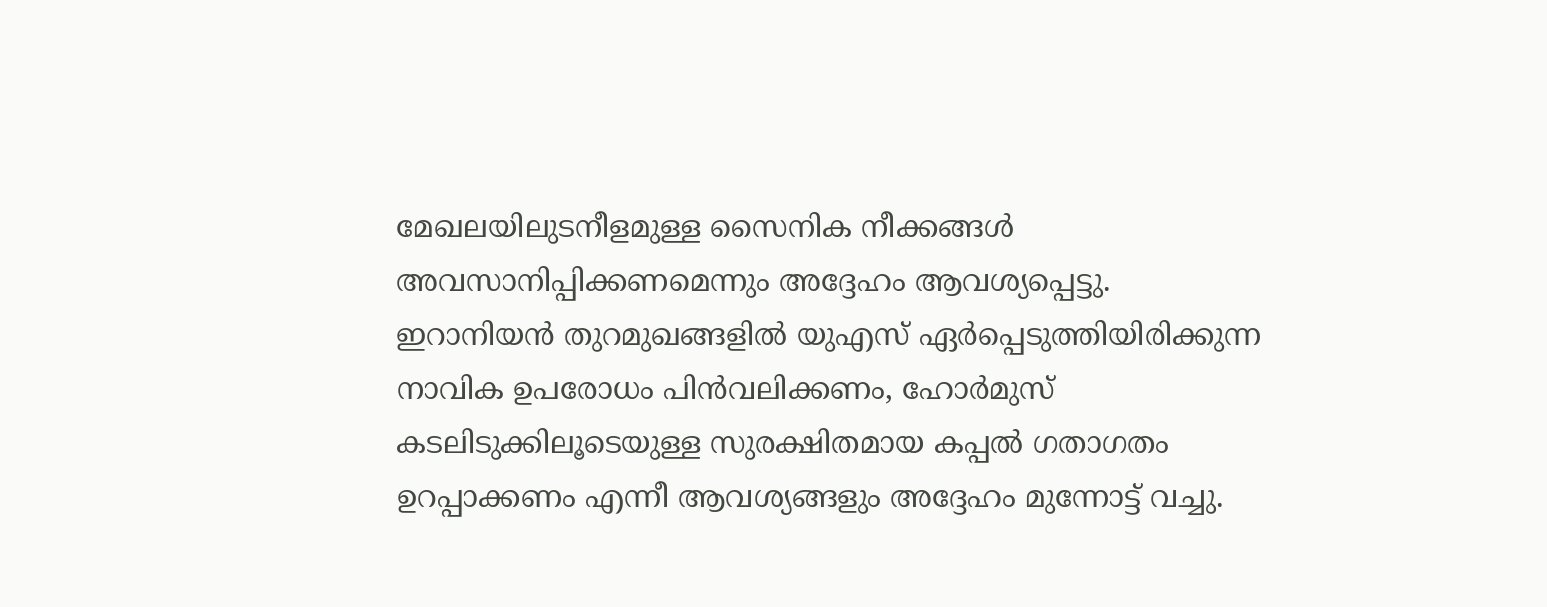മേഖലയിലുടനീളമുള്ള സൈനിക നീക്കങ്ങൾ അവസാനിപ്പിക്കണമെന്നും അദ്ദേഹം ആവശ്യപ്പെട്ടു.
ഇറാനിയൻ തുറമുഖങ്ങളിൽ യുഎസ് ഏർപ്പെടുത്തിയിരിക്കുന്ന നാവിക ഉപരോധം പിൻവലിക്കണം, ഹോർമുസ് കടലിടുക്കിലൂടെയുള്ള സുരക്ഷിതമായ കപ്പൽ ഗതാഗതം ഉറപ്പാക്കണം എന്നീ ആവശ്യങ്ങളും അദ്ദേഹം മുന്നോട്ട് വച്ചു.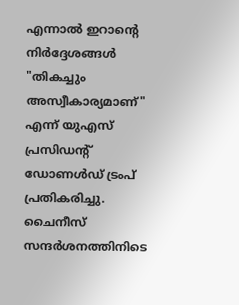എന്നാൽ ഇറാന്റെ നിർദ്ദേശങ്ങൾ "തികച്ചും അസ്വീകാര്യമാണ്" എന്ന് യുഎസ് പ്രസിഡന്റ് ഡോണൾഡ് ട്രംപ് പ്രതികരിച്ചു. ചൈനീസ് സന്ദർശനത്തിനിടെ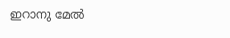ഇറാനു മേൽ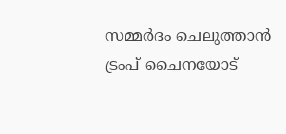സമ്മർദം ചെലുത്താൻ ട്രംപ് ചൈനയോട്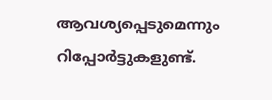ആവശ്യപ്പെടുമെന്നും റിപ്പോർട്ടുകളുണ്ട്.